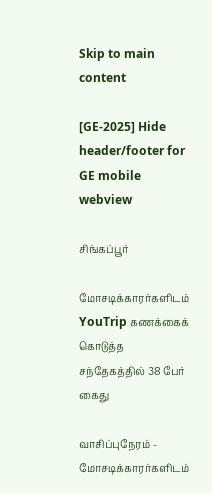Skip to main content

[GE-2025] Hide header/footer for GE mobile webview

சிங்கப்பூர்

மோசடிக்காரர்களிடம் YouTrip கணக்கைக் கொடுத்த சந்தேகத்தில் 38 பேர் கைது

வாசிப்புநேரம் -
மோசடிக்காரர்களிடம்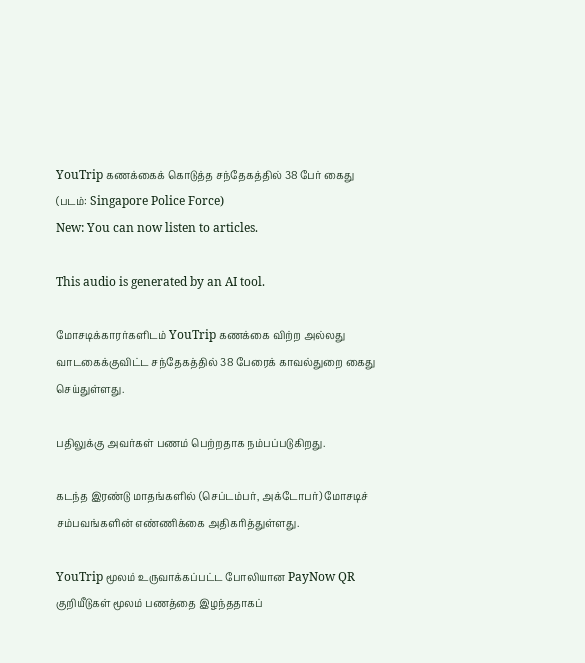YouTrip கணக்கைக் கொடுத்த சந்தேகத்தில் 38 பேர் கைது
(படம்: Singapore Police Force)
New: You can now listen to articles.

This audio is generated by an AI tool.

மோசடிக்காரர்களிடம் YouTrip கணக்கை விற்ற அல்லது வாடகைக்குவிட்ட சந்தேகத்தில் 38 பேரைக் காவல்துறை கைது செய்துள்ளது.

பதிலுக்கு அவர்கள் பணம் பெற்றதாக நம்பப்படுகிறது.

கடந்த இரண்டு மாதங்களில் (செப்டம்பர், அக்டோபர்) மோசடிச் சம்பவங்களின் எண்ணிக்கை அதிகரித்துள்ளது.

YouTrip மூலம் உருவாக்கப்பட்ட போலியான PayNow QR குறியீடுகள் மூலம் பணத்தை இழந்ததாகப்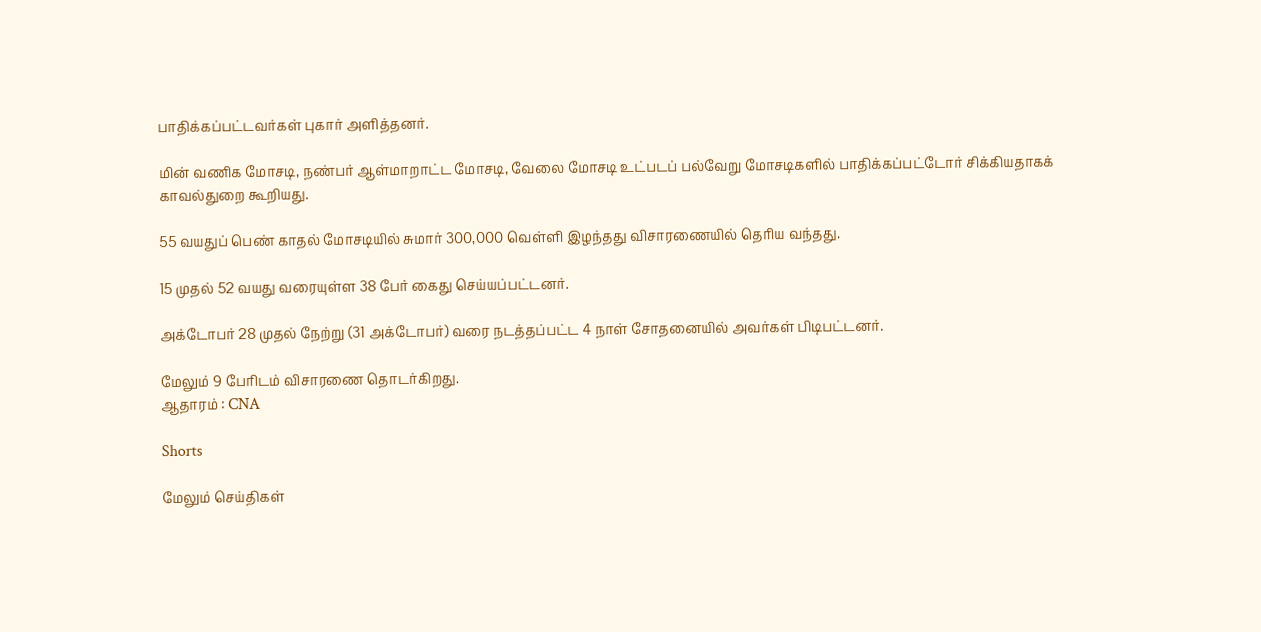பாதிக்கப்பட்டவர்கள் புகார் அளித்தனர்.

மின் வணிக மோசடி, நண்பர் ஆள்மாறாட்ட மோசடி, வேலை மோசடி உட்படப் பல்வேறு மோசடிகளில் பாதிக்கப்பட்டோர் சிக்கியதாகக் காவல்துறை கூறியது.

55 வயதுப் பெண் காதல் மோசடியில் சுமார் 300,000 வெள்ளி இழந்தது விசாரணையில் தெரிய வந்தது.

15 முதல் 52 வயது வரையுள்ள 38 பேர் கைது செய்யப்பட்டனர்.

அக்டோபர் 28 முதல் நேற்று (31 அக்டோபர்) வரை நடத்தப்பட்ட 4 நாள் சோதனையில் அவர்கள் பிடிபட்டனர்.

மேலும் 9 பேரிடம் விசாரணை தொடர்கிறது.
ஆதாரம் : CNA

Shorts

மேலும் செய்திகள்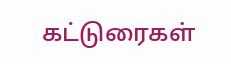கட்டுரைகள்